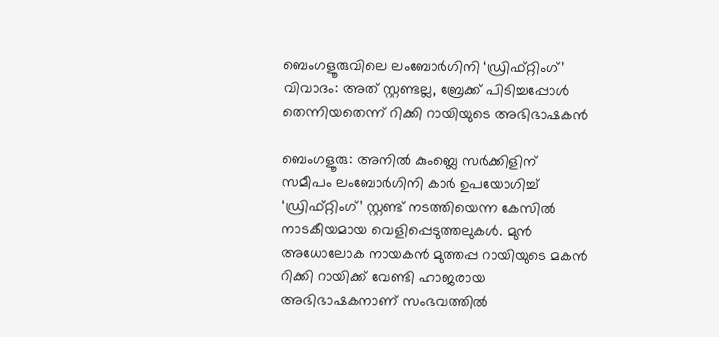ബെംഗളൂരുവിലെ ലംബോർഗിനി ‘ഡ്രിഫ്റ്റിംഗ്’ വിവാദം: അത് സ്റ്റണ്ടല്ല, ബ്രേക്ക് പിടിച്ചപ്പോൾ തെന്നിയതെന്ന് റിക്കി റായിയുടെ അഭിഭാഷകൻ

ബെംഗളൂരു: അനിൽ കുംബ്ലെ സർക്കിളിന് സമീപം ലംബോർഗിനി കാർ ഉപയോഗിച്ച് ‘ഡ്രിഫ്റ്റിംഗ്’ സ്റ്റണ്ട് നടത്തിയെന്ന കേസിൽ നാടകീയമായ വെളിപ്പെടുത്തലുകൾ. മുൻ അധോലോക നായകൻ മുത്തപ്പ റായിയുടെ മകൻ റിക്കി റായിക്ക് വേണ്ടി ഹാജരായ അഭിഭാഷകനാണ് സംഭവത്തിൽ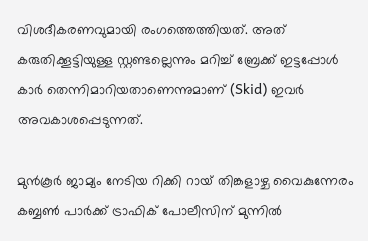വിശദീകരണവുമായി രംഗത്തെത്തിയത്. അത് കരുതിക്കൂട്ടിയുള്ള സ്റ്റണ്ടല്ലെന്നും മറിച്ച് ബ്രേക്ക് ഇട്ടപ്പോൾ കാർ തെന്നിമാറിയതാണെന്നുമാണ് (Skid) ഇവർ അവകാശപ്പെടുന്നത്.

മുൻകൂർ ജാമ്യം നേടിയ റിക്കി റായ് തിങ്കളാഴ്ച വൈകുന്നേരം കബ്ബൺ പാർക്ക് ട്രാഫിക് പോലീസിന് മുന്നിൽ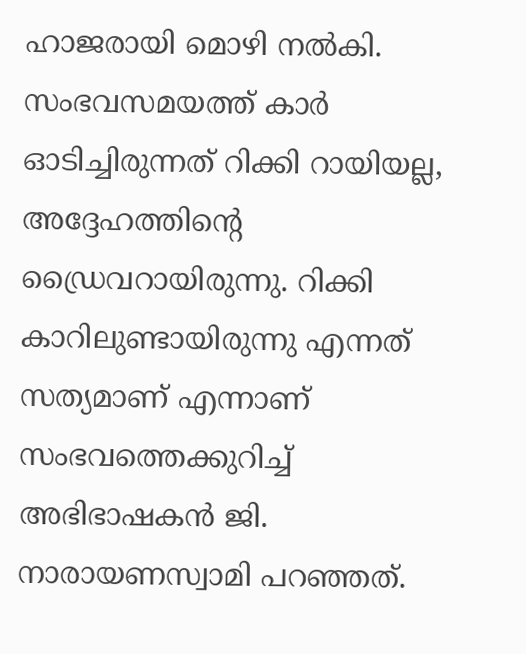ഹാജരായി മൊഴി നൽകി. സംഭവസമയത്ത് കാർ ഓടിച്ചിരുന്നത് റിക്കി റായിയല്ല, അദ്ദേഹത്തിന്റെ ഡ്രൈവറായിരുന്നു. റിക്കി കാറിലുണ്ടായിരുന്നു എന്നത് സത്യമാണ് എന്നാണ് സംഭവത്തെക്കുറിച്ച് അഭിഭാഷകൻ ജി. നാരായണസ്വാമി പറഞ്ഞത്.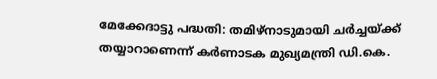മേക്കേദാട്ടു പദ്ധതി: തമിഴ്‌നാടുമായി ചർച്ചയ്ക്ക് തയ്യാറാണെന്ന് കർണാടക മുഖ്യമന്ത്രി ഡി.കെ.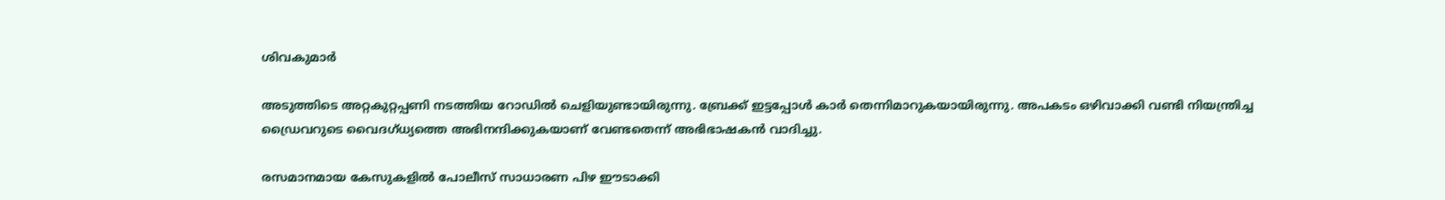ശിവകുമാർ

അടുത്തിടെ അറ്റകുറ്റപ്പണി നടത്തിയ റോഡിൽ ചെളിയുണ്ടായിരുന്നു. ബ്രേക്ക് ഇട്ടപ്പോൾ കാർ തെന്നിമാറുകയായിരുന്നു. അപകടം ഒഴിവാക്കി വണ്ടി നിയന്ത്രിച്ച ഡ്രൈവറുടെ വൈദഗ്ധ്യത്തെ അഭിനന്ദിക്കുകയാണ് വേണ്ടതെന്ന് അഭിഭാഷകൻ വാദിച്ചു.

രസമാനമായ കേസുകളിൽ പോലീസ് സാധാരണ പിഴ ഈടാക്കി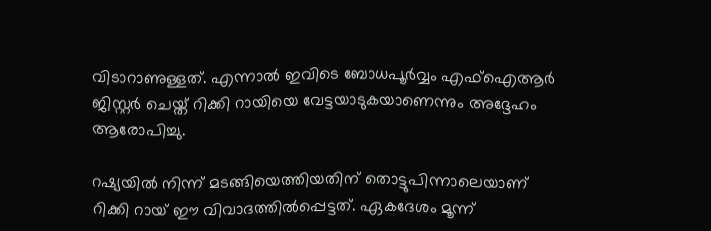വിടാറാണുള്ളത്. എന്നാൽ ഇവിടെ ബോധപൂർവ്വം എഫ്‌ഐആർ ജിസ്റ്റർ ചെയ്ത് റിക്കി റായിയെ വേട്ടയാടുകയാണെന്നും അദ്ദേഹം ആരോപിച്ചു.

റഷ്യയിൽ നിന്ന് മടങ്ങിയെത്തിയതിന് തൊട്ടുപിന്നാലെയാണ് റിക്കി റായ് ഈ വിവാദത്തിൽപ്പെട്ടത്. ഏകദേശം മൂന്ന്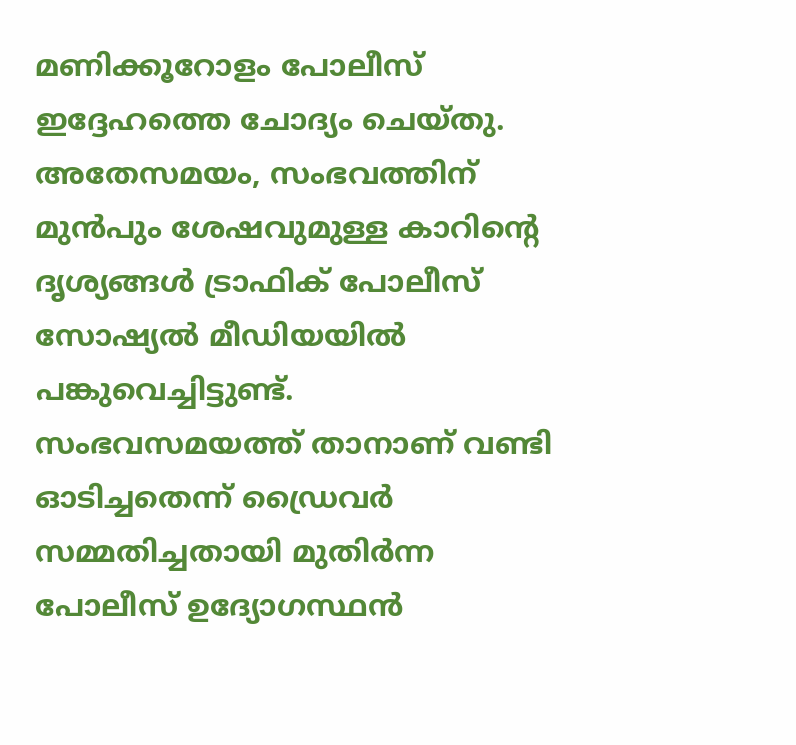മണിക്കൂറോളം പോലീസ് ഇദ്ദേഹത്തെ ചോദ്യം ചെയ്തു. അതേസമയം, സംഭവത്തിന് മുൻപും ശേഷവുമുള്ള കാറിന്റെ ദൃശ്യങ്ങൾ ട്രാഫിക് പോലീസ് സോഷ്യൽ മീഡിയയിൽ പങ്കുവെച്ചിട്ടുണ്ട്. സംഭവസമയത്ത് താനാണ് വണ്ടി ഓടിച്ചതെന്ന് ഡ്രൈവർ സമ്മതിച്ചതായി മുതിർന്ന പോലീസ് ഉദ്യോഗസ്ഥൻ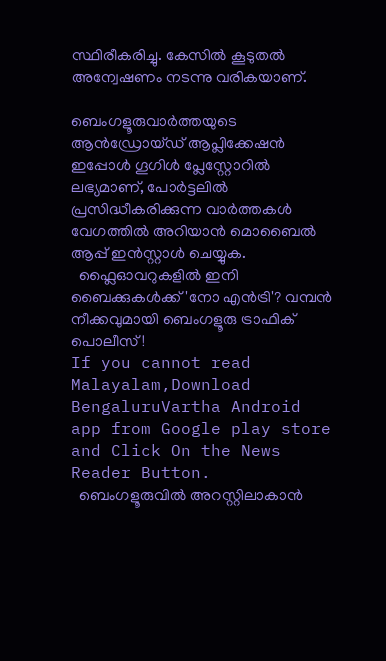സ്ഥിരീകരിച്ചു. കേസിൽ കൂടുതൽ അന്വേഷണം നടന്നു വരികയാണ്.

ബെംഗളൂരുവാർത്തയുടെ ആൻഡ്രോയ്ഡ് ആപ്ലിക്കേഷൻ ഇപ്പോൾ ഗൂഗിൾ പ്ലേസ്റ്റോറിൽ ലഭ്യമാണ്, പോർട്ടലിൽ പ്രസിദ്ധീകരിക്കുന്ന വാർത്തകൾ വേഗത്തിൽ അറിയാൻ മൊബൈൽ ആപ്പ് ഇൻസ്റ്റാൾ ചെയ്യുക.
  ഫ്ലൈഓവറുകളിൽ ഇനി ബൈക്കുകൾക്ക് 'നോ എൻട്രി'? വമ്പൻ നീക്കവുമായി ബെംഗളൂരു ട്രാഫിക് പൊലീസ്!
If you cannot read Malayalam,Download BengaluruVartha Android app from Google play store and Click On the News Reader Button.
  ബെംഗളൂരുവിൽ അറസ്റ്റിലാകാൻ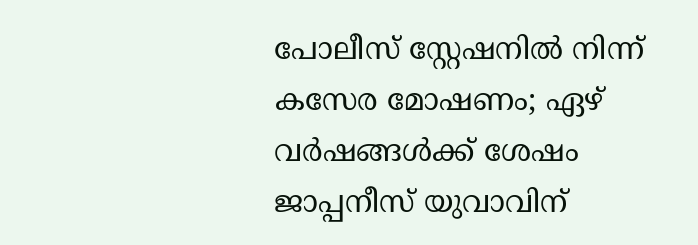പോലീസ് സ്റ്റേഷനിൽ നിന്ന് കസേര മോഷണം; ഏഴ് വർഷങ്ങൾക്ക് ശേഷം ജാപ്പനീസ് യുവാവിന്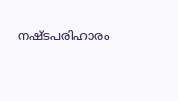നഷ്ടപരിഹാരം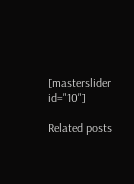[masterslider id="10"]

Related posts